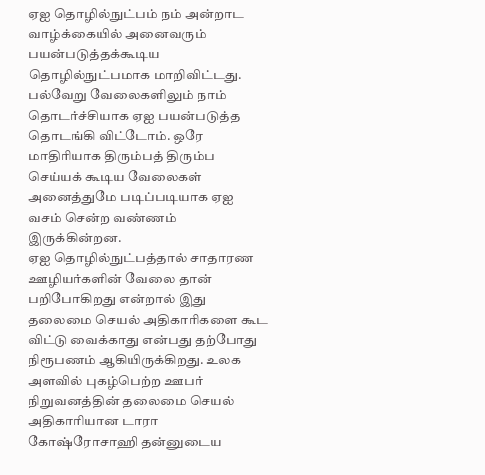ஏஐ தொழில்நுட்பம் நம் அன்றாட வாழ்க்கையில் அனைவரும் பயன்படுத்தக்கூடிய தொழில்நுட்பமாக மாறிவிட்டது. பல்வேறு வேலைகளிலும் நாம் தொடர்ச்சியாக ஏஐ பயன்படுத்த தொடங்கி விட்டோம். ஒரே மாதிரியாக திரும்பத் திரும்ப செய்யக் கூடிய வேலைகள் அனைத்துமே படிப்படியாக ஏஐ வசம் சென்ற வண்ணம் இருக்கின்றன.
ஏஐ தொழில்நுட்பத்தால் சாதாரண ஊழியர்களின் வேலை தான் பறிபோகிறது என்றால் இது தலைமை செயல் அதிகாரிகளை கூட விட்டு வைக்காது என்பது தற்போது நிரூபணம் ஆகியிருக்கிறது. உலக அளவில் புகழ்பெற்ற ஊபர் நிறுவனத்தின் தலைமை செயல் அதிகாரியான டாரா கோஷ்ரோசாஹி தன்னுடைய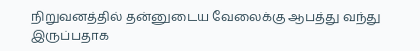நிறுவனத்தில் தன்னுடைய வேலைக்கு ஆபத்து வந்து இருப்பதாக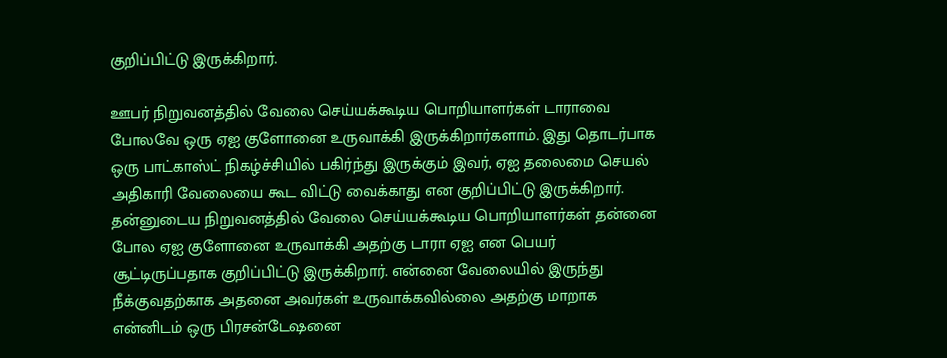குறிப்பிட்டு இருக்கிறார்.

ஊபர் நிறுவனத்தில் வேலை செய்யக்கூடிய பொறியாளர்கள் டாராவை போலவே ஒரு ஏஐ குளோனை உருவாக்கி இருக்கிறார்களாம். இது தொடர்பாக ஒரு பாட்காஸ்ட் நிகழ்ச்சியில் பகிர்ந்து இருக்கும் இவர், ஏஐ தலைமை செயல் அதிகாரி வேலையை கூட விட்டு வைக்காது என குறிப்பிட்டு இருக்கிறார்.
தன்னுடைய நிறுவனத்தில் வேலை செய்யக்கூடிய பொறியாளர்கள் தன்னை போல ஏஐ குளோனை உருவாக்கி அதற்கு டாரா ஏஐ என பெயர் சூட்டிருப்பதாக குறிப்பிட்டு இருக்கிறார். என்னை வேலையில் இருந்து நீக்குவதற்காக அதனை அவர்கள் உருவாக்கவில்லை அதற்கு மாறாக என்னிடம் ஒரு பிரசன்டேஷனை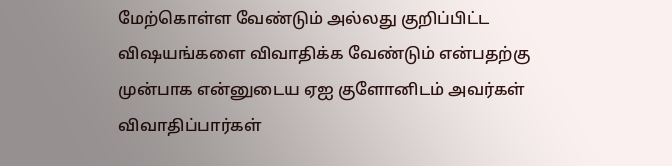மேற்கொள்ள வேண்டும் அல்லது குறிப்பிட்ட விஷயங்களை விவாதிக்க வேண்டும் என்பதற்கு முன்பாக என்னுடைய ஏஐ குளோனிடம் அவர்கள் விவாதிப்பார்கள்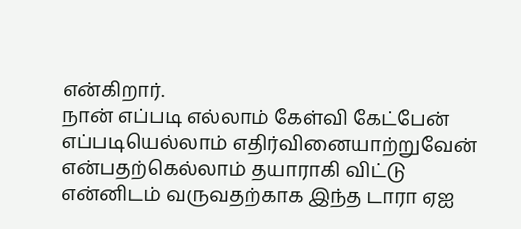என்கிறார்.
நான் எப்படி எல்லாம் கேள்வி கேட்பேன் எப்படியெல்லாம் எதிர்வினையாற்றுவேன் என்பதற்கெல்லாம் தயாராகி விட்டு என்னிடம் வருவதற்காக இந்த டாரா ஏஐ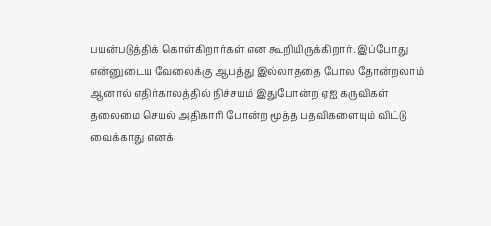பயன்படுத்திக் கொள்கிறார்கள் என கூறியிருக்கிறார். இப்போது என்னுடைய வேலைக்கு ஆபத்து இல்லாததை போல தோன்றலாம் ஆனால் எதிர்காலத்தில் நிச்சயம் இதுபோன்ற ஏஐ கருவிகள் தலைமை செயல் அதிகாரி போன்ற மூத்த பதவிகளையும் விட்டு வைக்காது எனக்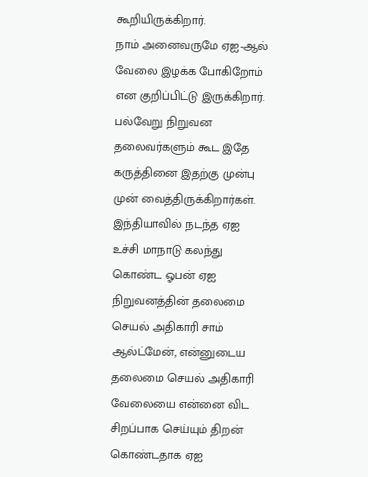கூறியிருக்கிறார்.
நாம் அனைவருமே ஏஐ-ஆல் வேலை இழக்க போகிறோம் என குறிப்பிட்டு இருக்கிறார். பல்வேறு நிறுவன தலைவர்களும் கூட இதே கருத்தினை இதற்கு முன்பு முன் வைத்திருக்கிறார்கள். இந்தியாவில் நடந்த ஏஐ உச்சி மாநாடு கலந்து கொண்ட ஓபன் ஏஐ நிறுவனத்தின் தலைமை செயல் அதிகாரி சாம் ஆல்ட்மேன், என்னுடைய தலைமை செயல் அதிகாரி வேலையை என்னை விட சிறப்பாக செய்யும் திறன் கொண்டதாக ஏஐ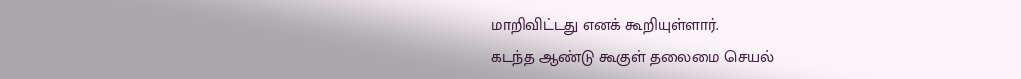மாறிவிட்டது எனக் கூறியுள்ளார்.
கடந்த ஆண்டு கூகுள் தலைமை செயல்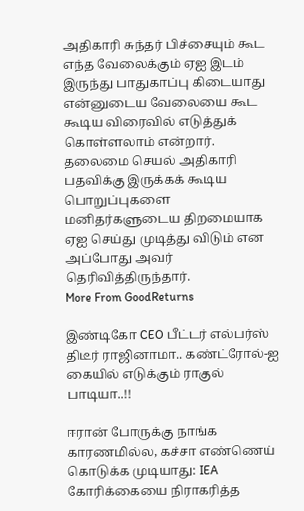அதிகாரி சுந்தர் பிச்சையும் கூட எந்த வேலைக்கும் ஏஐ இடம் இருந்து பாதுகாப்பு கிடையாது என்னுடைய வேலையை கூட கூடிய விரைவில் எடுத்துக் கொள்ளலாம் என்றார். தலைமை செயல் அதிகாரி பதவிக்கு இருக்கக் கூடிய பொறுப்புகளை மனிதர்களுடைய திறமையாக ஏஐ செய்து முடித்து விடும் என அப்போது அவர் தெரிவித்திருந்தார்.
More From GoodReturns

இண்டிகோ CEO பீட்டர் எல்பர்ஸ் திடீர் ராஜினாமா.. கண்ட்ரோல்-ஐ கையில் எடுக்கும் ராகுல் பாடியா..!!

ஈரான் போருக்கு நாங்க காரணமில்ல, கச்சா எண்ணெய் கொடுக்க முடியாது: IEA கோரிக்கையை நிராகரித்த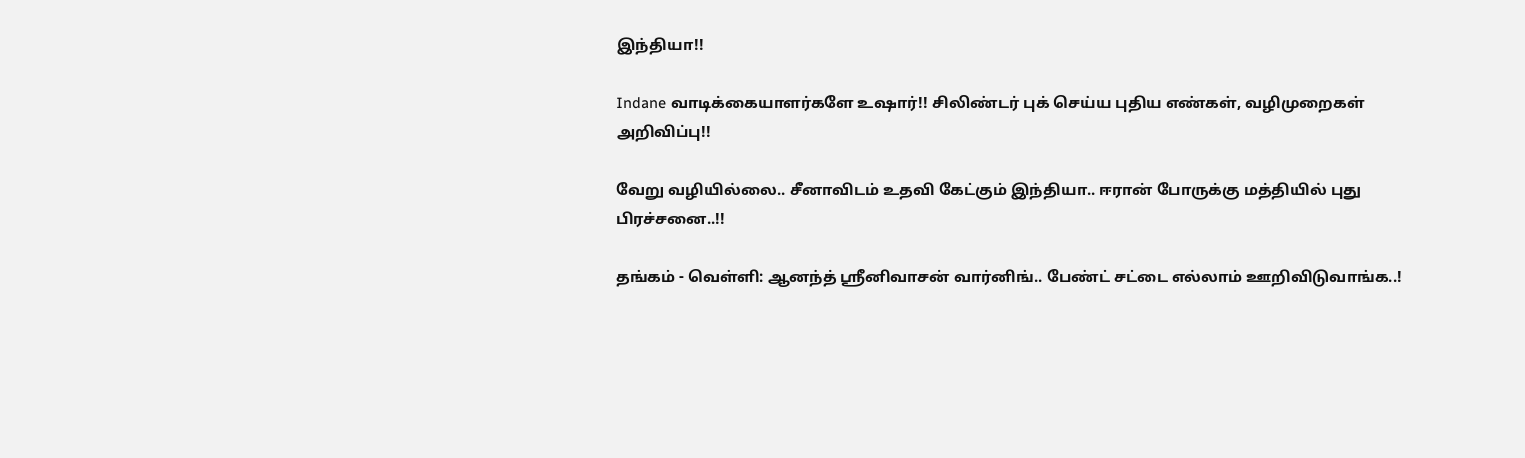இந்தியா!!

Indane வாடிக்கையாளர்களே உஷார்!! சிலிண்டர் புக் செய்ய புதிய எண்கள், வழிமுறைகள் அறிவிப்பு!!

வேறு வழியில்லை.. சீனாவிடம் உதவி கேட்கும் இந்தியா.. ஈரான் போருக்கு மத்தியில் புது பிரச்சனை..!!

தங்கம் - வெள்ளி: ஆனந்த் ஸ்ரீனிவாசன் வார்னிங்.. பேண்ட் சட்டை எல்லாம் ஊறிவிடுவாங்க..!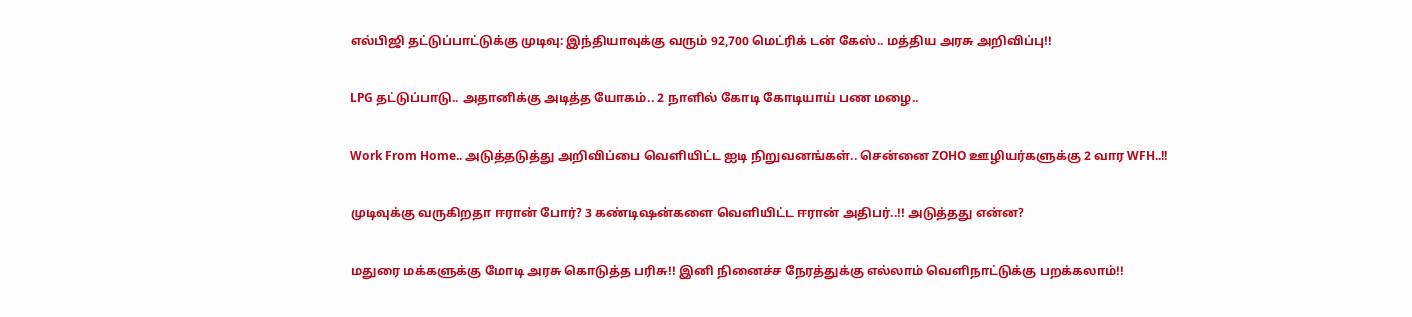எல்பிஜி தட்டுப்பாட்டுக்கு முடிவு: இந்தியாவுக்கு வரும் 92,700 மெட்ரிக் டன் கேஸ்.. மத்திய அரசு அறிவிப்பு!!

LPG தட்டுப்பாடு.. அதானிக்கு அடித்த யோகம்.. 2 நாளில் கோடி கோடியாய் பண மழை..

Work From Home.. அடுத்தடுத்து அறிவிப்பை வெளியிட்ட ஐடி நிறுவனங்கள்.. சென்னை ZOHO ஊழியர்களுக்கு 2 வார WFH..!!

முடிவுக்கு வருகிறதா ஈரான் போர்? 3 கண்டிஷன்களை வெளியிட்ட ஈரான் அதிபர்..!! அடுத்தது என்ன?

மதுரை மக்களுக்கு மோடி அரசு கொடுத்த பரிசு!! இனி நினைச்ச நேரத்துக்கு எல்லாம் வெளிநாட்டுக்கு பறக்கலாம்!!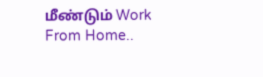மீண்டும் Work From Home..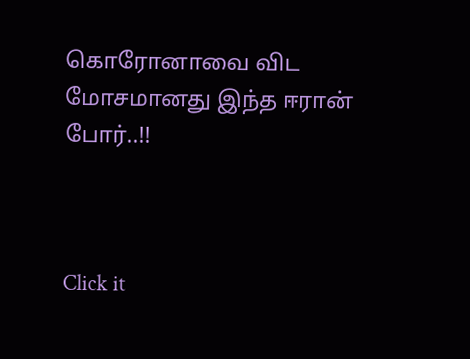கொரோனாவை விட மோசமானது இந்த ஈரான் போர்..!!



Click it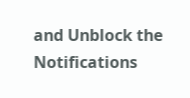and Unblock the Notifications